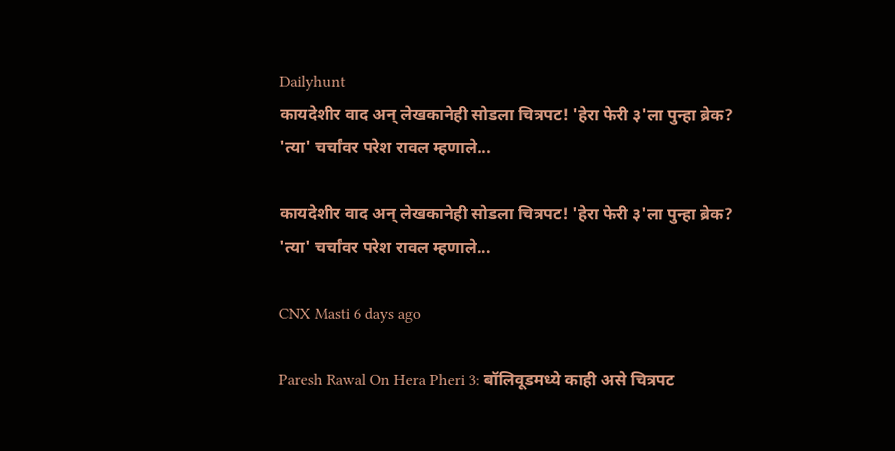Dailyhunt
कायदेशीर वाद अन् लेखकानेही सोडला चित्रपट! 'हेरा फेरी ३'ला पुन्हा ब्रेक? 'त्या' चर्चांवर परेश रावल म्हणाले...

कायदेशीर वाद अन् लेखकानेही सोडला चित्रपट! 'हेरा फेरी ३'ला पुन्हा ब्रेक? 'त्या' चर्चांवर परेश रावल म्हणाले...

CNX Masti 6 days ago

Paresh Rawal On Hera Pheri 3: बॉलिवूडमध्ये काही असे चित्रपट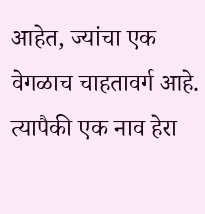आहेत, ज्यांचा एक वेगळाच चाहतावर्ग आहे. त्यापैकी एक नाव हेरा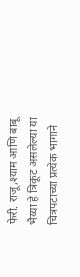फेरी. राजू,श्याम आणि बाबू भैय्या हे त्रिकूट असलेल्या या चित्रपटाच्या प्रत्येक भागाने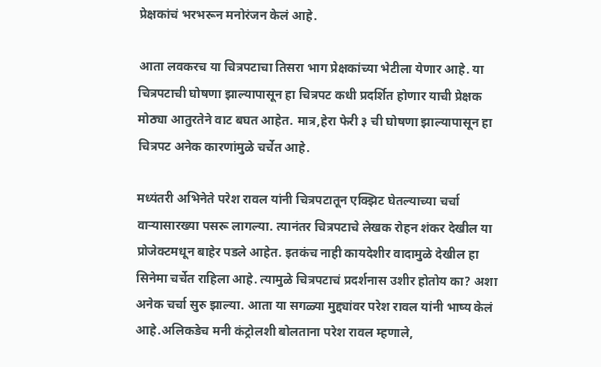प्रेक्षकांचं भरभरून मनोरंजन केलं आहे.

आता लवकरच या चित्रपटाचा तिसरा भाग प्रेक्षकांच्या भेटीला येणार आहे. या चित्रपटाची घोषणा झाल्यापासून हा चित्रपट कधी प्रदर्शित होणार याची प्रेक्षक मोठ्या आतुरतेने वाट बघत आहेत. मात्र,हेरा फेरी ३ ची घोषणा झाल्यापासून हा चित्रपट अनेक कारणांमुळे चर्चेत आहे.

मध्यंतरी अभिनेते परेश रावल यांनी चित्रपटातून एक्झिट घेतल्याच्या चर्चा वाऱ्यासारख्या पसरू लागल्या. त्यानंतर चित्रपटाचे लेखक रोहन शंकर देखील या प्रोजेक्टमधून बाहेर पडले आहेत. इतकंच नाही कायदेशीर वादामुळे देखील हा सिनेमा चर्चेत राहिला आहे. त्यामुळे चित्रपटाचं प्रदर्शनास उशीर होतोय का? अशा अनेक चर्चा सुरु झाल्या. आता या सगळ्या मुद्द्यांवर परेश रावल यांनी भाष्य केलं आहे.अलिकडेच मनी कंट्रोलशी बोलताना परेश रावल म्हणाले,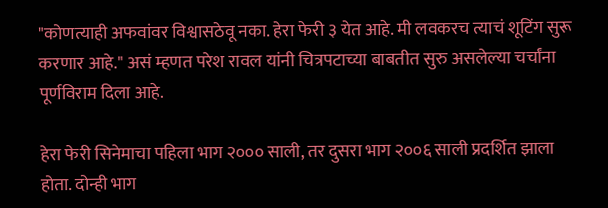"कोणत्याही अफवांवर विश्वासठेवू नका. हेरा फेरी ३ येत आहे. मी लवकरच त्याचं शूटिंग सुरू करणार आहे." असं म्हणत परेश रावल यांनी चित्रपटाच्या बाबतीत सुरु असलेल्या चर्चांना पूर्णविराम दिला आहे.

हेरा फेरी सिनेमाचा पहिला भाग २००० साली, तर दुसरा भाग २००६ साली प्रदर्शित झाला होता. दोन्ही भाग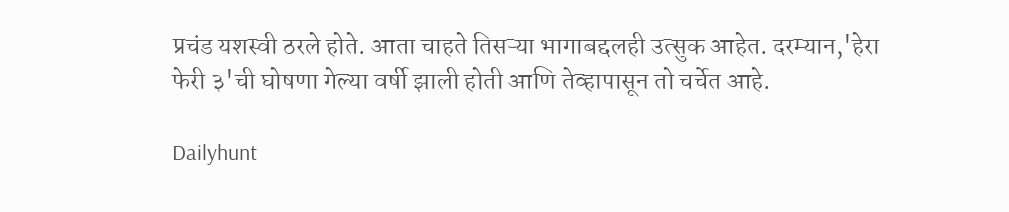प्रचंड यशस्वी ठरले होते. आता चाहते तिसऱ्या भागाबद्दलही उत्सुक आहेत. दरम्यान,'हेरा फेरी ३'ची घोषणा गेल्या वर्षी झाली होती आणि तेव्हापासून तो चर्चेत आहे.

Dailyhunt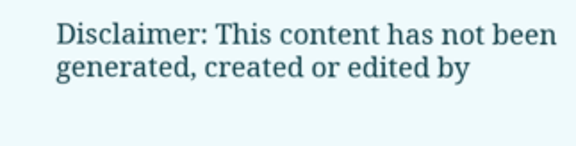Disclaimer: This content has not been generated, created or edited by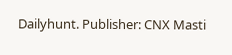Dailyhunt. Publisher: CNX Masti